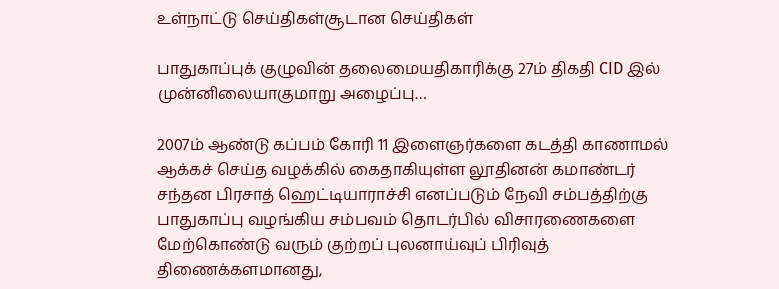உள்நாட்டு செய்திகள்சூடான செய்திகள்

பாதுகாப்புக் குழுவின் தலைமையதிகாரிக்கு 27ம் திகதி CID இல் முன்னிலையாகுமாறு அழைப்பு…

2007ம் ஆண்டு கப்பம் கோரி 11 இளைஞர்களை கடத்தி காணாமல் ஆக்கச் செய்த வழக்கில் கைதாகியுள்ள லூதினன் கமாண்டர் சந்தன பிரசாத் ஹெட்டியாராச்சி எனப்படும் நேவி சம்பத்திற்கு பாதுகாப்பு வழங்கிய சம்பவம் தொடர்பில் விசாரணைகளை மேற்கொண்டு வரும் குற்றப் புலனாய்வுப் பிரிவுத் திணைக்களமானது,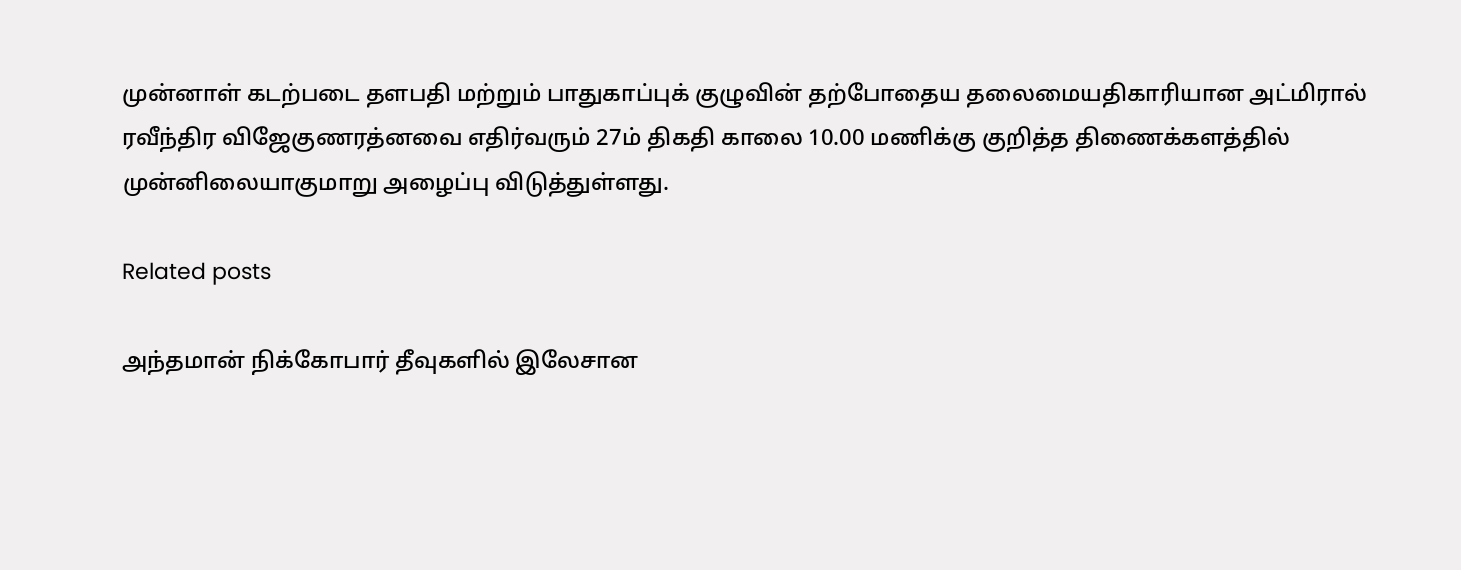முன்னாள் கடற்படை தளபதி மற்றும் பாதுகாப்புக் குழுவின் தற்போதைய தலைமையதிகாரியான அட்மிரால் ரவீந்திர விஜேகுணரத்னவை எதிர்வரும் 27ம் திகதி காலை 10.00 மணிக்கு குறித்த திணைக்களத்தில் முன்னிலையாகுமாறு அழைப்பு விடுத்துள்ளது.

Related posts

அந்தமான் நிக்கோபார் தீவுகளில் இலேசான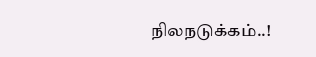நிலநடுக்கம்..!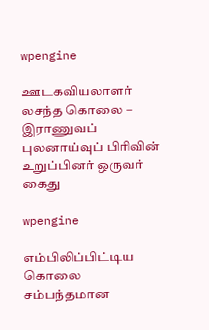wpengine

ஊடகவியலாளர் லசந்த கொலை – இராணுவப் புலனாய்வுப் பிரிவின் உறுப்பினர் ஒருவர் கைது

wpengine

எம்பிலிப்பிட்டிய கொலை சம்பந்தமான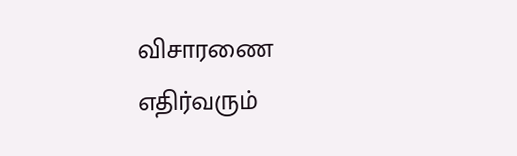விசாரணை எதிர்வரும்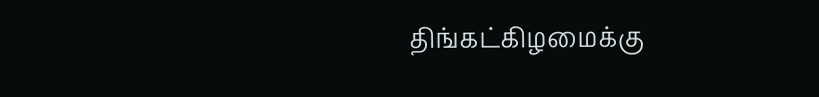திங்கட்கிழமைக்கு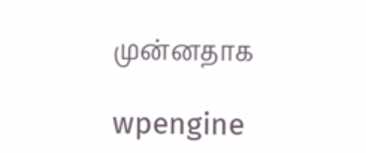முன்னதாக

wpengine